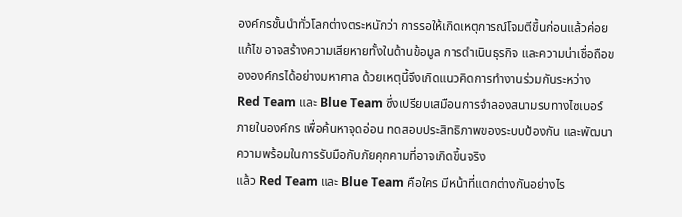องค์กรชั้นนำทั่วโลกต่างตระหนักว่า การรอให้เกิดเหตุการณ์โจมตีขึ้นก่อนแล้วค่อยแก้ไข อาจสร้างความเสียหายทั้งในด้านข้อมูล การดำเนินธุรกิจ และความน่าเชื่อถือขององค์กรได้อย่างมหาศาล ด้วยเหตุนี้จึงเกิดแนวคิดการทำงานร่วมกันระหว่าง Red Team และ Blue Team ซึ่งเปรียบเสมือนการจำลองสนามรบทางไซเบอร์ภายในองค์กร เพื่อค้นหาจุดอ่อน ทดสอบประสิทธิภาพของระบบป้องกัน และพัฒนาความพร้อมในการรับมือกับภัยคุกคามที่อาจเกิดขึ้นจริง
แล้ว Red Team และ Blue Team คือใคร มีหน้าที่แตกต่างกันอย่างไร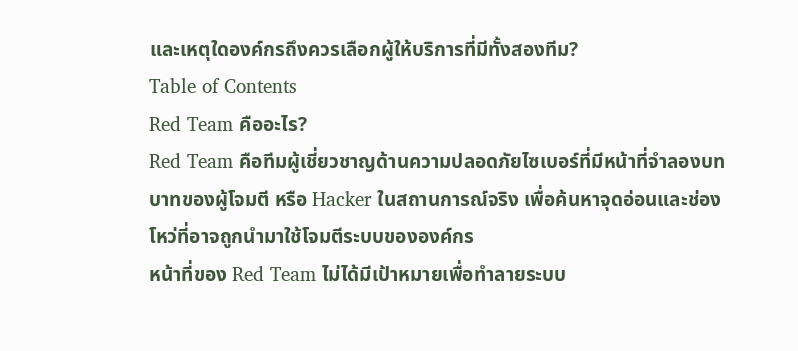และเหตุใดองค์กรถึงควรเลือกผู้ให้บริการที่มีทั้งสองทีม?
Table of Contents
Red Team คืออะไร?
Red Team คือทีมผู้เชี่ยวชาญด้านความปลอดภัยไซเบอร์ที่มีหน้าที่จำลองบทบาทของผู้โจมตี หรือ Hacker ในสถานการณ์จริง เพื่อค้นหาจุดอ่อนและช่องโหว่ที่อาจถูกนำมาใช้โจมตีระบบขององค์กร
หน้าที่ของ Red Team ไม่ได้มีเป้าหมายเพื่อทำลายระบบ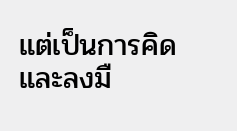แต่เป็นการคิดและลงมื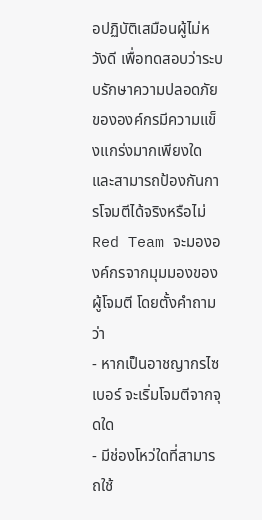อปฏิบัติเสมือนผู้ไม่หวังดี เพื่อทดสอบว่าระบบรักษาความปลอดภัยขององค์กรมีความแข็งแกร่งมากเพียงใด และสามารถป้องกันการโจมตีได้จริงหรือไม่
Red Team จะมององค์กรจากมุมมองของผู้โจมตี โดยตั้งคำถามว่า
- หากเป็นอาชญากรไซเบอร์ จะเริ่มโจมตีจากจุดใด
- มีช่องโหว่ใดที่สามารถใช้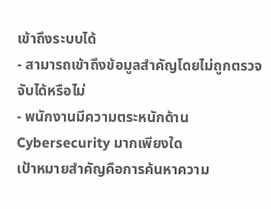เข้าถึงระบบได้
- สามารถเข้าถึงข้อมูลสำคัญโดยไม่ถูกตรวจจับได้หรือไม่
- พนักงานมีความตระหนักด้าน Cybersecurity มากเพียงใด
เป้าหมายสำคัญคือการค้นหาความ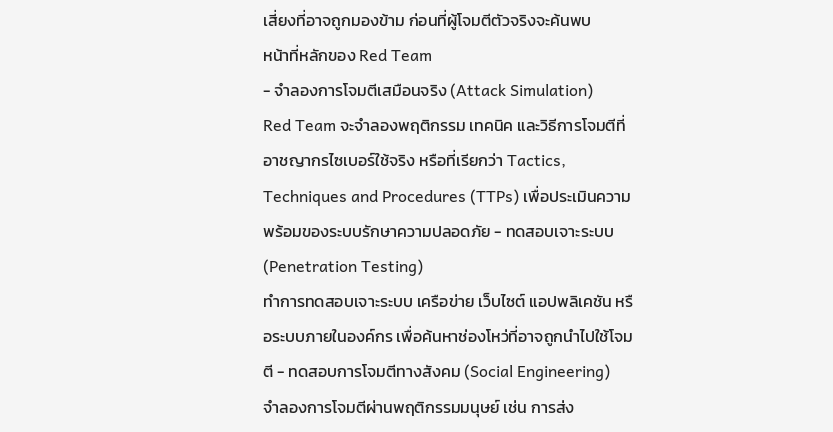เสี่ยงที่อาจถูกมองข้าม ก่อนที่ผู้โจมตีตัวจริงจะค้นพบ
หน้าที่หลักของ Red Team
- จำลองการโจมตีเสมือนจริง (Attack Simulation)
Red Team จะจำลองพฤติกรรม เทคนิค และวิธีการโจมตีที่อาชญากรไซเบอร์ใช้จริง หรือที่เรียกว่า Tactics, Techniques and Procedures (TTPs) เพื่อประเมินความพร้อมของระบบรักษาความปลอดภัย - ทดสอบเจาะระบบ (Penetration Testing)
ทำการทดสอบเจาะระบบ เครือข่าย เว็บไซต์ แอปพลิเคชัน หรือระบบภายในองค์กร เพื่อค้นหาช่องโหว่ที่อาจถูกนำไปใช้โจมตี - ทดสอบการโจมตีทางสังคม (Social Engineering)
จำลองการโจมตีผ่านพฤติกรรมมนุษย์ เช่น การส่ง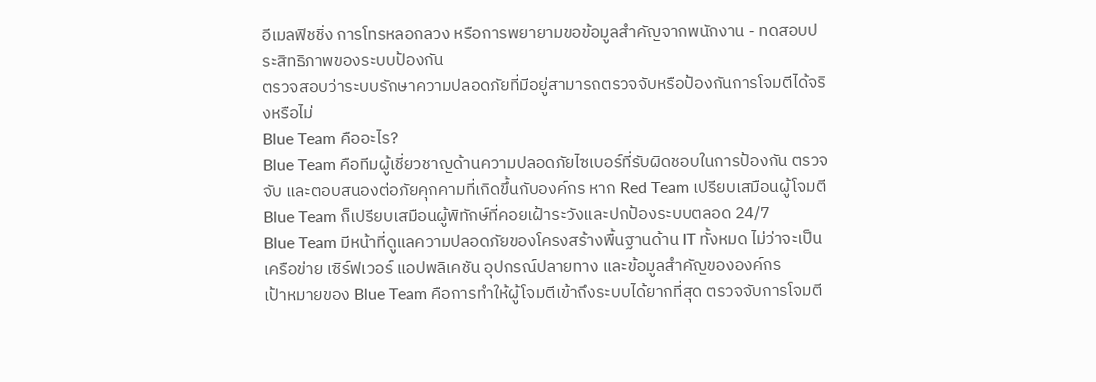อีเมลฟิชชิ่ง การโทรหลอกลวง หรือการพยายามขอข้อมูลสำคัญจากพนักงาน - ทดสอบประสิทธิภาพของระบบป้องกัน
ตรวจสอบว่าระบบรักษาความปลอดภัยที่มีอยู่สามารถตรวจจับหรือป้องกันการโจมตีได้จริงหรือไม่
Blue Team คืออะไร?
Blue Team คือทีมผู้เชี่ยวชาญด้านความปลอดภัยไซเบอร์ที่รับผิดชอบในการป้องกัน ตรวจจับ และตอบสนองต่อภัยคุกคามที่เกิดขึ้นกับองค์กร หาก Red Team เปรียบเสมือนผู้โจมตี Blue Team ก็เปรียบเสมือนผู้พิทักษ์ที่คอยเฝ้าระวังและปกป้องระบบตลอด 24/7
Blue Team มีหน้าที่ดูแลความปลอดภัยของโครงสร้างพื้นฐานด้าน IT ทั้งหมด ไม่ว่าจะเป็นเครือข่าย เซิร์ฟเวอร์ แอปพลิเคชัน อุปกรณ์ปลายทาง และข้อมูลสำคัญขององค์กร
เป้าหมายของ Blue Team คือการทำให้ผู้โจมตีเข้าถึงระบบได้ยากที่สุด ตรวจจับการโจมตี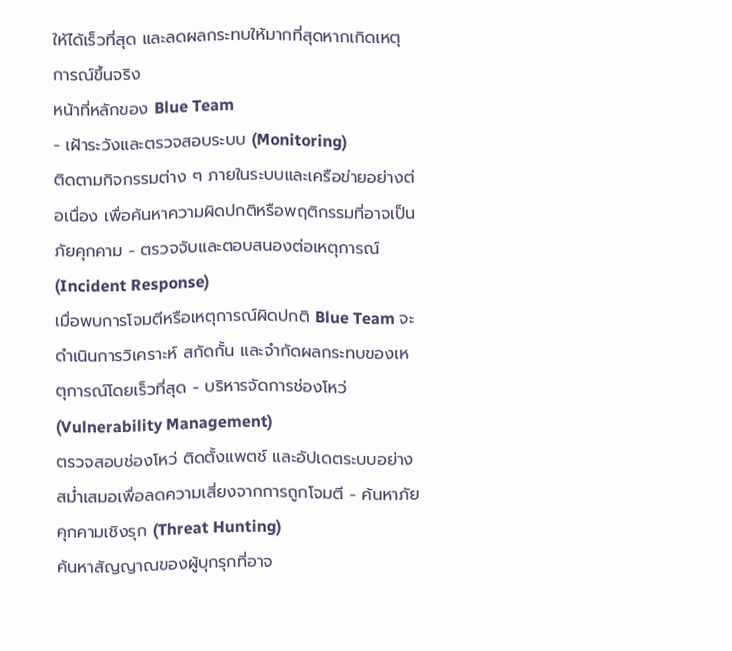ให้ได้เร็วที่สุด และลดผลกระทบให้มากที่สุดหากเกิดเหตุการณ์ขึ้นจริง
หน้าที่หลักของ Blue Team
- เฝ้าระวังและตรวจสอบระบบ (Monitoring)
ติดตามกิจกรรมต่าง ๆ ภายในระบบและเครือข่ายอย่างต่อเนื่อง เพื่อค้นหาความผิดปกติหรือพฤติกรรมที่อาจเป็นภัยคุกคาม - ตรวจจับและตอบสนองต่อเหตุการณ์ (Incident Response)
เมื่อพบการโจมตีหรือเหตุการณ์ผิดปกติ Blue Team จะดำเนินการวิเคราะห์ สกัดกั้น และจำกัดผลกระทบของเหตุการณ์โดยเร็วที่สุด - บริหารจัดการช่องโหว่ (Vulnerability Management)
ตรวจสอบช่องโหว่ ติดตั้งแพตช์ และอัปเดตระบบอย่างสม่ำเสมอเพื่อลดความเสี่ยงจากการถูกโจมตี - ค้นหาภัยคุกคามเชิงรุก (Threat Hunting)
ค้นหาสัญญาณของผู้บุกรุกที่อาจ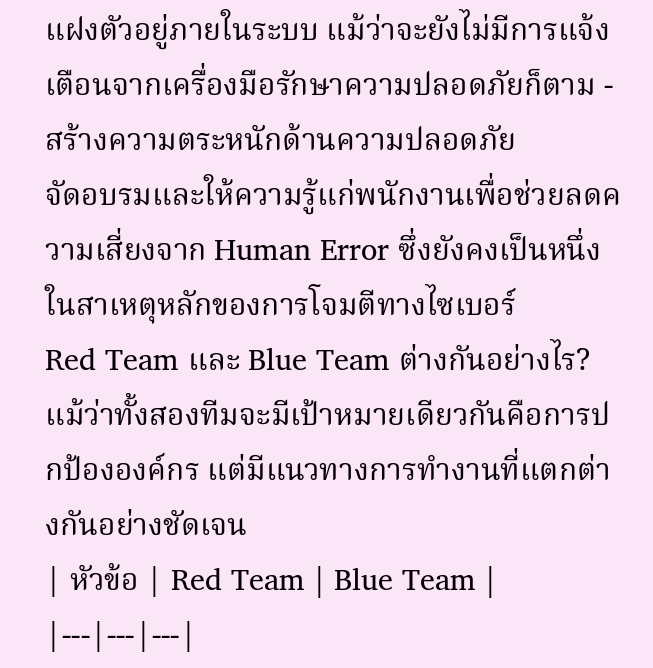แฝงตัวอยู่ภายในระบบ แม้ว่าจะยังไม่มีการแจ้งเตือนจากเครื่องมือรักษาความปลอดภัยก็ตาม - สร้างความตระหนักด้านความปลอดภัย
จัดอบรมและให้ความรู้แก่พนักงานเพื่อช่วยลดความเสี่ยงจาก Human Error ซึ่งยังคงเป็นหนึ่งในสาเหตุหลักของการโจมตีทางไซเบอร์
Red Team และ Blue Team ต่างกันอย่างไร?
แม้ว่าทั้งสองทีมจะมีเป้าหมายเดียวกันคือการปกป้ององค์กร แต่มีแนวทางการทำงานที่แตกต่างกันอย่างชัดเจน
| หัวข้อ | Red Team | Blue Team |
|---|---|---|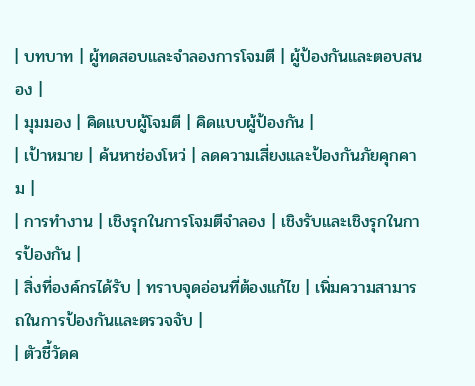| บทบาท | ผู้ทดสอบและจำลองการโจมตี | ผู้ป้องกันและตอบสนอง |
| มุมมอง | คิดแบบผู้โจมตี | คิดแบบผู้ป้องกัน |
| เป้าหมาย | ค้นหาช่องโหว่ | ลดความเสี่ยงและป้องกันภัยคุกคาม |
| การทำงาน | เชิงรุกในการโจมตีจำลอง | เชิงรับและเชิงรุกในการป้องกัน |
| สิ่งที่องค์กรได้รับ | ทราบจุดอ่อนที่ต้องแก้ไข | เพิ่มความสามารถในการป้องกันและตรวจจับ |
| ตัวชี้วัดค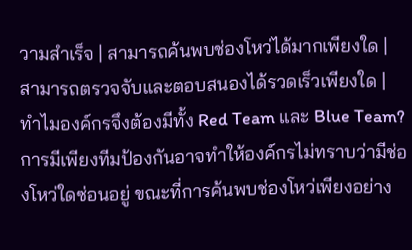วามสำเร็จ | สามารถค้นพบช่องโหว่ได้มากเพียงใด | สามารถตรวจจับและตอบสนองได้รวดเร็วเพียงใด |
ทำไมองค์กรจึงต้องมีทั้ง Red Team และ Blue Team?
การมีเพียงทีมป้องกันอาจทำให้องค์กรไม่ทราบว่ามีช่องโหว่ใดซ่อนอยู่ ขณะที่การค้นพบช่องโหว่เพียงอย่าง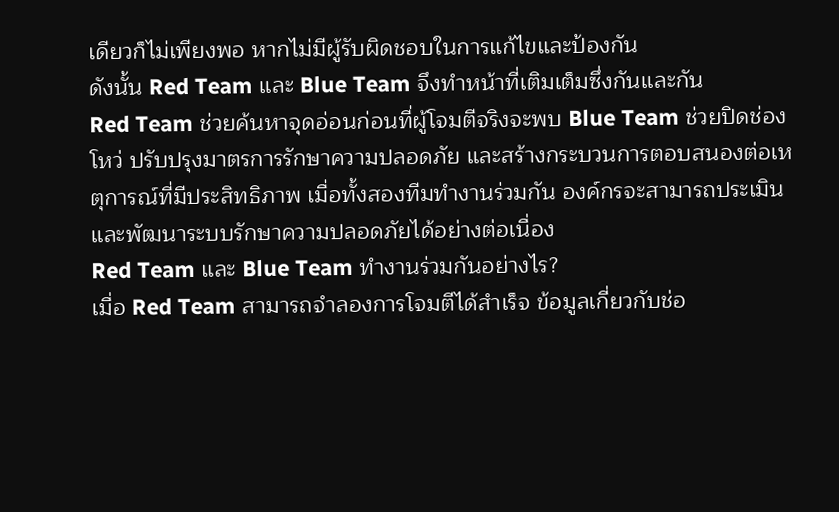เดียวก็ไม่เพียงพอ หากไม่มีผู้รับผิดชอบในการแก้ไขและป้องกัน
ดังนั้น Red Team และ Blue Team จึงทำหน้าที่เติมเต็มซึ่งกันและกัน
Red Team ช่วยค้นหาจุดอ่อนก่อนที่ผู้โจมตีจริงจะพบ Blue Team ช่วยปิดช่องโหว่ ปรับปรุงมาตรการรักษาความปลอดภัย และสร้างกระบวนการตอบสนองต่อเหตุการณ์ที่มีประสิทธิภาพ เมื่อทั้งสองทีมทำงานร่วมกัน องค์กรจะสามารถประเมินและพัฒนาระบบรักษาความปลอดภัยได้อย่างต่อเนื่อง
Red Team และ Blue Team ทำงานร่วมกันอย่างไร?
เมื่อ Red Team สามารถจำลองการโจมตีได้สำเร็จ ข้อมูลเกี่ยวกับช่อ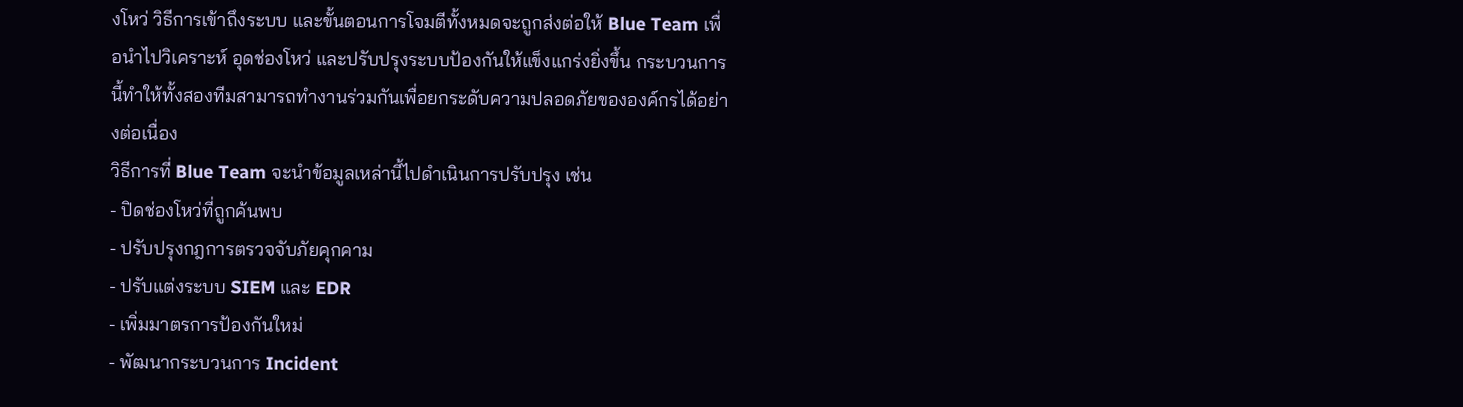งโหว่ วิธีการเข้าถึงระบบ และขั้นตอนการโจมตีทั้งหมดจะถูกส่งต่อให้ Blue Team เพื่อนำไปวิเคราะห์ อุดช่องโหว่ และปรับปรุงระบบป้องกันให้แข็งแกร่งยิ่งขึ้น กระบวนการนี้ทำให้ทั้งสองทีมสามารถทำงานร่วมกันเพื่อยกระดับความปลอดภัยขององค์กรได้อย่างต่อเนื่อง
วิธีการที่ Blue Team จะนำข้อมูลเหล่านี้ไปดำเนินการปรับปรุง เช่น
- ปิดช่องโหว่ที่ถูกค้นพบ
- ปรับปรุงกฎการตรวจจับภัยคุกคาม
- ปรับแต่งระบบ SIEM และ EDR
- เพิ่มมาตรการป้องกันใหม่
- พัฒนากระบวนการ Incident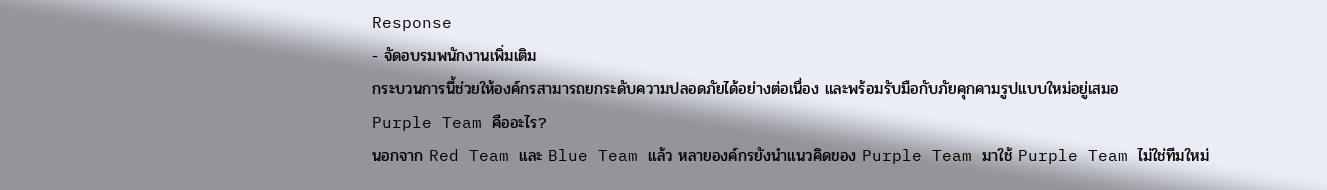Response
- จัดอบรมพนักงานเพิ่มเติม
กระบวนการนี้ช่วยให้องค์กรสามารถยกระดับความปลอดภัยได้อย่างต่อเนื่อง และพร้อมรับมือกับภัยคุกคามรูปแบบใหม่อยู่เสมอ
Purple Team คืออะไร?
นอกจาก Red Team และ Blue Team แล้ว หลายองค์กรยังนำแนวคิดของ Purple Team มาใช้ Purple Team ไม่ใช่ทีมใหม่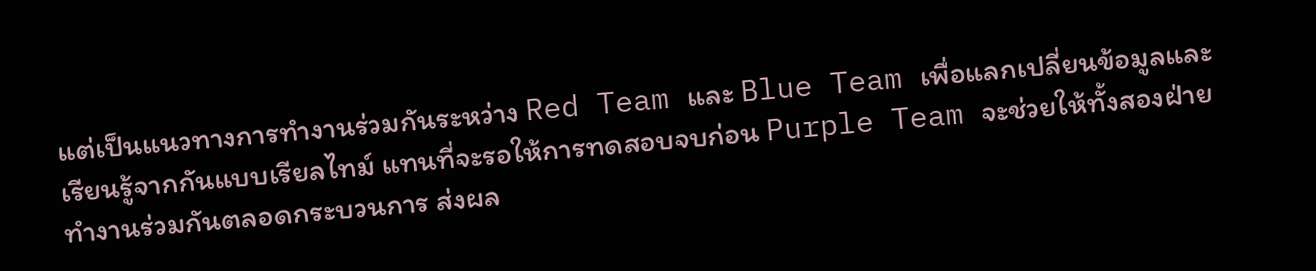แต่เป็นแนวทางการทำงานร่วมกันระหว่าง Red Team และ Blue Team เพื่อแลกเปลี่ยนข้อมูลและเรียนรู้จากกันแบบเรียลไทม์ แทนที่จะรอให้การทดสอบจบก่อน Purple Team จะช่วยให้ทั้งสองฝ่ายทำงานร่วมกันตลอดกระบวนการ ส่งผล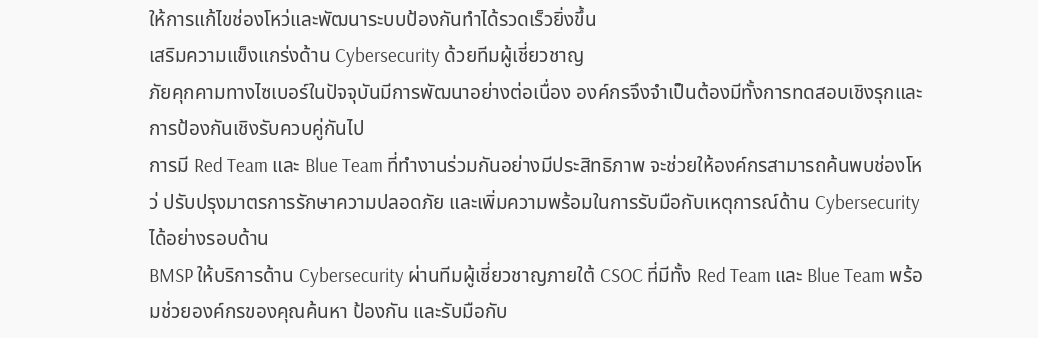ให้การแก้ไขช่องโหว่และพัฒนาระบบป้องกันทำได้รวดเร็วยิ่งขึ้น
เสริมความแข็งแกร่งด้าน Cybersecurity ด้วยทีมผู้เชี่ยวชาญ
ภัยคุกคามทางไซเบอร์ในปัจจุบันมีการพัฒนาอย่างต่อเนื่อง องค์กรจึงจำเป็นต้องมีทั้งการทดสอบเชิงรุกและการป้องกันเชิงรับควบคู่กันไป
การมี Red Team และ Blue Team ที่ทำงานร่วมกันอย่างมีประสิทธิภาพ จะช่วยให้องค์กรสามารถค้นพบช่องโหว่ ปรับปรุงมาตรการรักษาความปลอดภัย และเพิ่มความพร้อมในการรับมือกับเหตุการณ์ด้าน Cybersecurity ได้อย่างรอบด้าน
BMSP ให้บริการด้าน Cybersecurity ผ่านทีมผู้เชี่ยวชาญภายใต้ CSOC ที่มีทั้ง Red Team และ Blue Team พร้อมช่วยองค์กรของคุณค้นหา ป้องกัน และรับมือกับ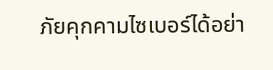ภัยคุกคามไซเบอร์ได้อย่า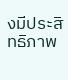งมีประสิทธิภาพ